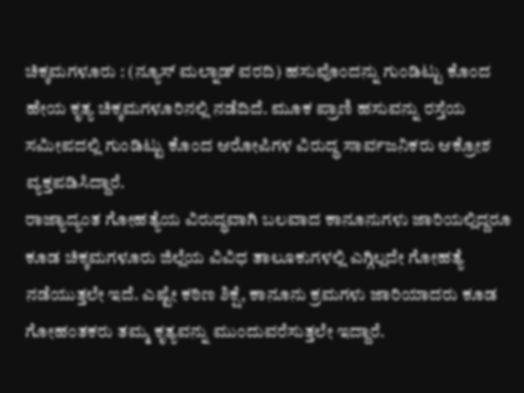ಚಿಕ್ಕಮಗಳೂರು : (ನ್ಯೂಸ್ ಮಲ್ನಾಡ್ ವರದಿ) ಹಸುವೊಂದನ್ನು ಗುಂಡಿಟ್ಟು ಕೊಂದ ಹೇಯ ಕೃತ್ಯ ಚಿಕ್ಕಮಗಳೂರಿನಲ್ಲಿ ನಡೆದಿದೆ. ಮೂಕ ಪ್ರಾಣಿ ಹಸುವನ್ನು ರಸ್ತೆಯ ಸಮೀಪದಲ್ಲಿ ಗುಂಡಿಟ್ಟು ಕೊಂದ ಆರೋಪಿಗಳ ವಿರುದ್ಧ ಸಾರ್ವಜನಿಕರು ಆಕ್ರೋಶ ವ್ಯಕ್ತಪಡಿಸಿದ್ದಾರೆ.
ರಾಜ್ಯಾದ್ಯಂತ ಗೋಹತ್ಯೆಯ ವಿರುದ್ಧವಾಗಿ ಬಲವಾದ ಕಾನೂನುಗಳು ಜಾರಿಯಲ್ಲಿದ್ದರೂ ಕೂಡ ಚಿಕ್ಕಮಗಳೂರು ಜಿಲ್ಲೆಯ ವಿವಿಧ ತಾಲೂಕುಗಳಲ್ಲಿ ಎಗ್ಗಿಲ್ಲದೇ ಗೋಹತ್ಯೆ ನಡೆಯುತ್ತಲೇ ಇದೆ. ಎಷ್ಟೇ ಕಠಿಣ ಶಿಕ್ಷೆ, ಕಾನೂನು ಕ್ರಮಗಳು ಜಾರಿಯಾದರು ಕೂಡ ಗೋಹಂತಕರು ತಮ್ಮ ಕೃತ್ಯವನ್ನು ಮುಂದುವರೆಸುತ್ತಲೇ ಇದ್ದಾರೆ.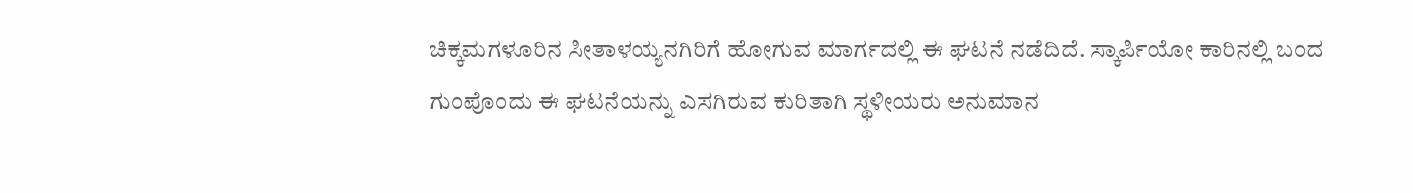ಚಿಕ್ಕಮಗಳೂರಿನ ಸೀತಾಳಯ್ಯನಗಿರಿಗೆ ಹೋಗುವ ಮಾರ್ಗದಲ್ಲಿ ಈ ಘಟನೆ ನಡೆದಿದೆ. ಸ್ಕಾರ್ಪಿಯೋ ಕಾರಿನಲ್ಲಿ ಬಂದ ಗುಂಪೊಂದು ಈ ಘಟನೆಯನ್ನು ಎಸಗಿರುವ ಕುರಿತಾಗಿ ಸ್ಥಳೀಯರು ಅನುಮಾನ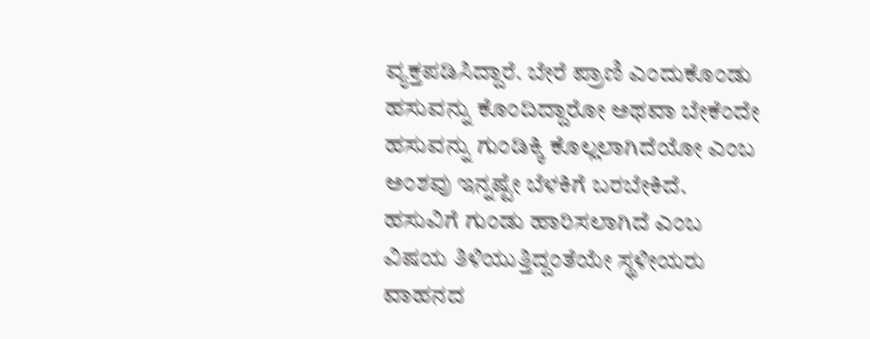ವ್ಯಕ್ತಪಡಿಸಿದ್ದಾರೆ. ಬೇರೆ ಪ್ರಾಣಿ ಎಂದುಕೊಂಡು ಹಸುವನ್ನು ಕೊಂದಿದ್ದಾರೋ ಅಥವಾ ಬೇಕೆಂದೇ ಹಸುವನ್ನು ಗುಂಡಿಕ್ಕಿ ಕೊಲ್ಲಲಾಗಿದೆಯೋ ಎಂಬ ಅಂಶವು ಇನ್ನಷ್ಟೇ ಬೆಳಕಿಗೆ ಬರಬೇಕಿದೆ.
ಹಸುವಿಗೆ ಗುಂಡು ಹಾರಿಸಲಾಗಿದೆ ಎಂಬ ವಿಷಯ ತಿಳಿಯುತ್ತಿದ್ದಂತೆಯೇ ಸ್ಥಳೀಯರು ವಾಹನದ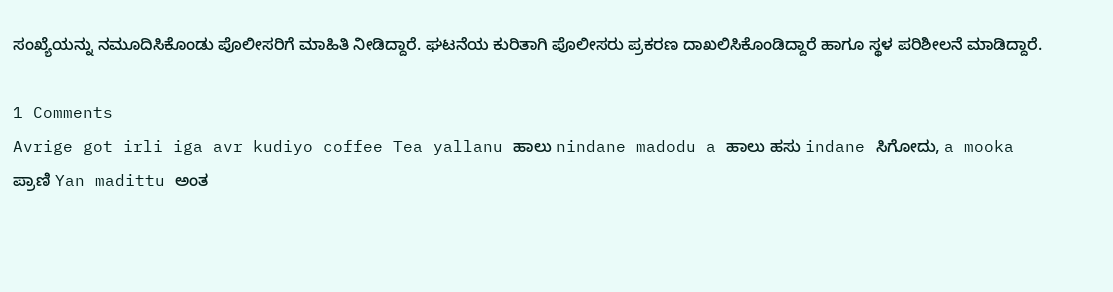ಸಂಖ್ಯೆಯನ್ನು ನಮೂದಿಸಿಕೊಂಡು ಪೊಲೀಸರಿಗೆ ಮಾಹಿತಿ ನೀಡಿದ್ದಾರೆ. ಘಟನೆಯ ಕುರಿತಾಗಿ ಪೊಲೀಸರು ಪ್ರಕರಣ ದಾಖಲಿಸಿಕೊಂಡಿದ್ದಾರೆ ಹಾಗೂ ಸ್ಥಳ ಪರಿಶೀಲನೆ ಮಾಡಿದ್ದಾರೆ.

1 Comments
Avrige got irli iga avr kudiyo coffee Tea yallanu ಹಾಲು nindane madodu a ಹಾಲು ಹಸು indane ಸಿಗೋದು, a mooka ಪ್ರಾಣಿ Yan madittu ಅಂತ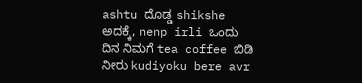ashtu ದೊಡ್ಡ shikshe ಅದಕ್ಕೆ, nenp irli ಒಂದು ದಿನ ನಿಮಗೆ tea coffee ಬಿಡಿ ನೀರು kudiyoku bere avr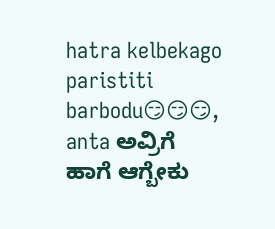hatra kelbekago paristiti barbodu😏😏😏, anta ಅವ್ರಿಗೆ ಹಾಗೆ ಆಗ್ಬೇಕು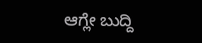ಆಗ್ಲೇ ಬುದ್ದಿ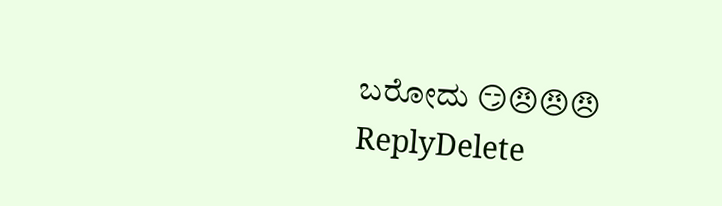ಬರೋದು 😏😠😠😠
ReplyDelete